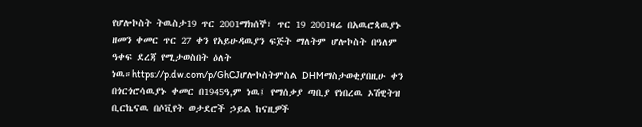የሆሎኮስት ትዉስታ19 ጥር 2001ማክሰኞ፣ ጥር 19 2001ዛሬ በአዉሮጳዉያኑ ዘመን ቀመር ጥር 27 ቀን የአይሁዳዉያን ፍጅት ማለትም ሆሎኮስት በዓለም ዓቀፍ ደረጃ የሚታወስበት ዕለት ነዉ።https://p.dw.com/p/GhCJሆሎኮስትምስል DHMማስታወቂያበዚሁ ቀን በጎርጎሮሳዉያኑ ቀመር በ1945ዓ,ም ነዉ፤ የማሰቃያ ጣቢያ የነበረዉ ኦሽዊትዝ ቢርኬናዉ በሶቪየት ወታደሮች ኃይል ከናዚዎች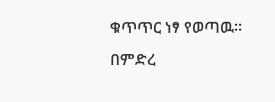ቁጥጥር ነፃ የወጣዉ። በምድረ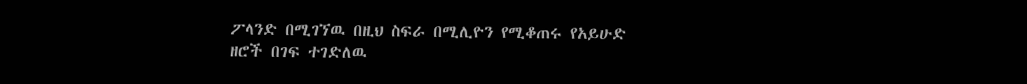ፖላንድ በሚገኘዉ በዚህ ስፍራ በሚሊዮን የሚቆጠሩ የአይሁድ ዘሮች በገፍ ተገድለዉ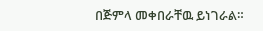በጅምላ መቀበራቸዉ ይነገራል።